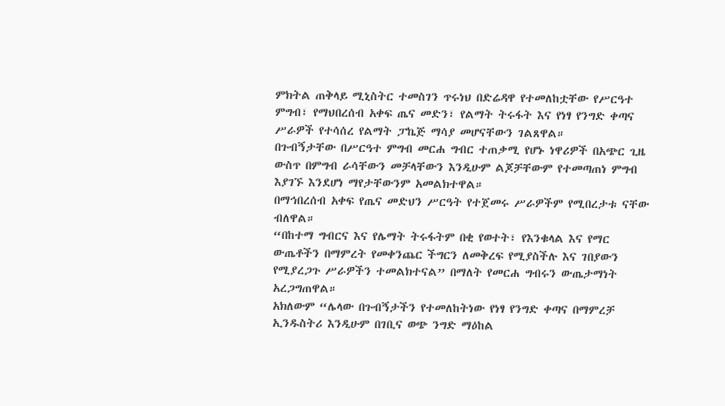ምክትል ጠቅላይ ሚኒስትር ተመስገን ጥሩነህ በድሬዳዋ የተመለከቷቸው የሥርዓተ ምግብ፣ የማህበረሰብ አቀፍ ጤና መድን፣ የልማት ትሩፋት እና የነፃ የንግድ ቀጣና ሥራዎች የተሳሰረ የልማት ፓኬጅ ማሳያ መሆናቸውን ገልጸዋል።
በጉብኝታቸው በሥርዓተ ምግብ መርሐ ግብር ተጠቃሚ የሆኑ ነዋሪዎች በአጭር ጊዜ ውስጥ በምግብ ራሳቸውን መቻላቸውን እንዲሁም ልጆቻቸውም የተመጣጠነ ምግብ እያገኙ እንደሆነ ማየታቸውንም አመልክተዋል።
በማኅበረሰብ አቀፍ የጤና መድህን ሥርዓት የተጀመሩ ሥራዎችም የሚበረታቱ ናቸው ብለዋል።
“በከተማ ግብርና እና የሌማት ትሩፋትም በቂ የወተት፣ የእንቁላል እና የማር ውጤቶችን በማምረት የመቀንጨር ችግርን ለመቅረፍ የሚያስችሉ እና ገበያውን የሚያረጋጉ ሥራዎችን ተመልክተናል” በማለት የመርሐ ግብሩን ውጤታማነት አረጋግጠዋል።
አክለውም “ሌላው በጉብኝታችን የተመለከትነው የነፃ የንግድ ቀጣና በማምረቻ ኢንዱስትሪ እንዲሁም በገቢና ወጭ ንግድ ማዕከል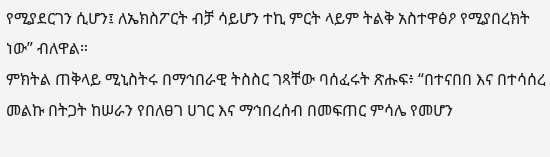የሚያደርገን ሲሆን፤ ለኤክስፖርት ብቻ ሳይሆን ተኪ ምርት ላይም ትልቅ አስተዋፅዖ የሚያበረክት ነው” ብለዋል።
ምክትል ጠቅላይ ሚኒስትሩ በማኅበራዊ ትስስር ገጻቸው ባሰፈሩት ጽሑፍ፥ “በተናበበ እና በተሳሰረ መልኩ በትጋት ከሠራን የበለፀገ ሀገር እና ማኅበረሰብ በመፍጠር ምሳሌ የመሆን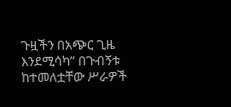ጉዟችን በአጭር ጊዜ እንደሚሳካ” በጉብኝቱ ከተመለቷቸው ሥራዎች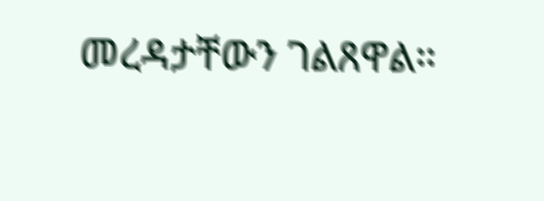መረዳታቸውን ገልጸዋል።